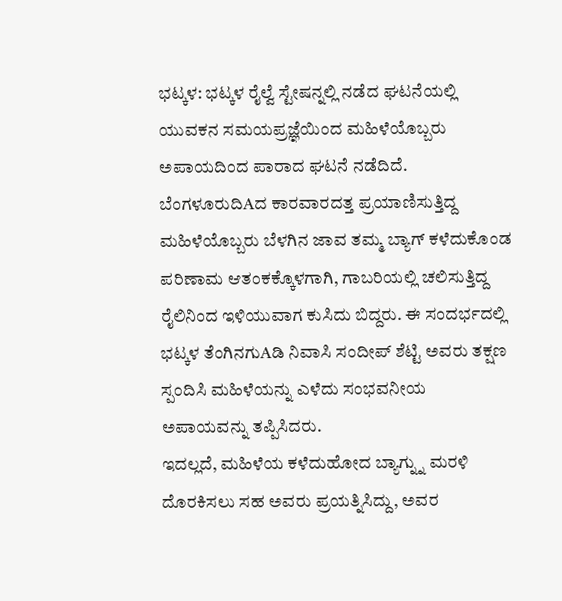ಭಟ್ಕಳ: ಭಟ್ಕಳ ರೈಲ್ವೆ ಸ್ಟೇಷನ್ನಲ್ಲಿ ನಡೆದ ಘಟನೆಯಲ್ಲಿ ಯುವಕನ ಸಮಯಪ್ರಜ್ಞೆಯಿಂದ ಮಹಿಳೆಯೊಬ್ಬರು ಅಪಾಯದಿಂದ ಪಾರಾದ ಘಟನೆ ನಡೆದಿದೆ.
ಬೆಂಗಳೂರುದಿAದ ಕಾರವಾರದತ್ತ ಪ್ರಯಾಣಿಸುತ್ತಿದ್ದ ಮಹಿಳೆಯೊಬ್ಬರು ಬೆಳಗಿನ ಜಾವ ತಮ್ಮ ಬ್ಯಾಗ್ ಕಳೆದುಕೊಂಡ ಪರಿಣಾಮ ಆತಂಕಕ್ಕೊಳಗಾಗಿ, ಗಾಬರಿಯಲ್ಲಿ ಚಲಿಸುತ್ತಿದ್ದ ರೈಲಿನಿಂದ ಇಳಿಯುವಾಗ ಕುಸಿದು ಬಿದ್ದರು. ಈ ಸಂದರ್ಭದಲ್ಲಿ ಭಟ್ಕಳ ತೆಂಗಿನಗುAಡಿ ನಿವಾಸಿ ಸಂದೀಪ್ ಶೆಟ್ಟಿ ಅವರು ತಕ್ಷಣ ಸ್ಪಂದಿಸಿ ಮಹಿಳೆಯನ್ನು ಎಳೆದು ಸಂಭವನೀಯ ಅಪಾಯವನ್ನು ತಪ್ಪಿಸಿದರು.
ಇದಲ್ಲದೆ, ಮಹಿಳೆಯ ಕಳೆದುಹೋದ ಬ್ಯಾಗ್ನ್ನು ಮರಳಿ ದೊರಕಿಸಲು ಸಹ ಅವರು ಪ್ರಯತ್ನಿಸಿದ್ದು, ಅವರ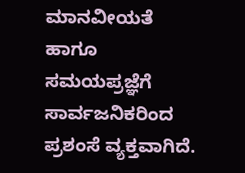ಮಾನವೀಯತೆ ಹಾಗೂ ಸಮಯಪ್ರಜ್ಞೆಗೆ ಸಾರ್ವಜನಿಕರಿಂದ ಪ್ರಶಂಸೆ ವ್ಯಕ್ತವಾಗಿದೆ.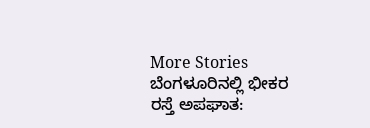More Stories
ಬೆಂಗಳೂರಿನಲ್ಲಿ ಭೀಕರ ರಸ್ತೆ ಅಪಘಾತ: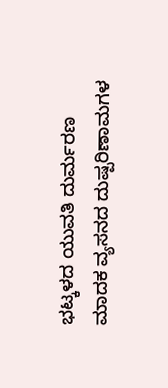ಭಟ್ಕಳದ ಯುವತಿ ದುರ್ಮರಣ
ಮಾದಕ ವ್ಯಸನದ ದುಷ್ಪರಿಣಾಮಗಳ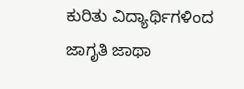ಕುರಿತು ವಿದ್ಯಾರ್ಥಿಗಳಿಂದ ಜಾಗೃತಿ ಜಾಥಾ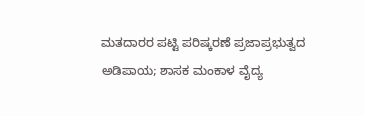ಮತದಾರರ ಪಟ್ಟಿ ಪರಿಷ್ಕರಣೆ ಪ್ರಜಾಪ್ರಭುತ್ವದ ಅಡಿಪಾಯ; ಶಾಸಕ ಮಂಕಾಳ ವೈದ್ಯ